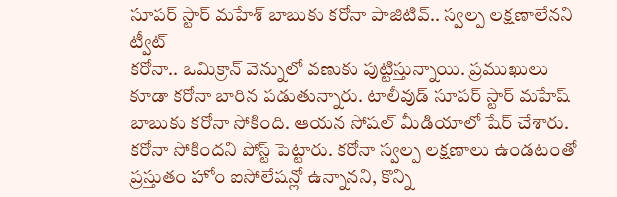సూపర్ స్టార్ మహేశ్ బాబుకు కరోనా పాజిటివ్.. స్వల్ప లక్షణాలేనని ట్వీట్
కరోనా.. ఒమిక్రాన్ వెన్నులో వణుకు పుట్టిస్తున్నాయి. ప్రముఖులు కూడా కరోనా బారిన పడుతున్నారు. టాలీవుడ్ సూపర్ స్టార్ మహేష్ బాబుకు కరోనా సోకింది. ఆయన సోషల్ మీడియాలో షేర్ చేశారు. కరోనా సోకిందని పోస్ట్ పెట్టారు. కరోనా స్వల్ప లక్షణాలు ఉండటంతో ప్రస్తుతం హోం ఐసోలేషన్లో ఉన్నానని, కొన్ని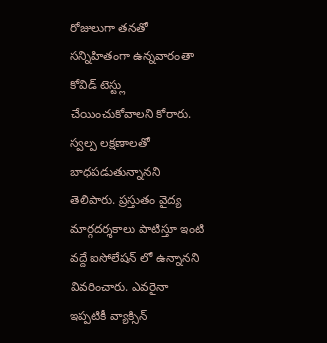రోజులుగా తనతో సన్నిహితంగా ఉన్నవారంతా కోవిడ్ టెస్ట్లు చేయించుకోవాలని కోరారు.
స్వల్ప లక్షణాలతో బాధపడుతున్నానని తెలిపారు. ప్రస్తుతం వైద్య మార్గదర్శకాలు పాటిస్తూ ఇంటి వద్దే ఐసోలేషన్ లో ఉన్నానని వివరించారు. ఎవరైనా ఇప్పటికీ వ్యాక్సిన్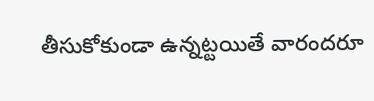తీసుకోకుండా ఉన్నట్టయితే వారందరూ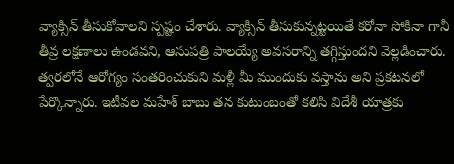వ్యాక్సిన్ తీసుకోవాలని స్పష్టం చేశారు. వ్యాక్సిన్ తీసుకున్నట్టయితే కరోనా సోకినా గానీ తీవ్ర లక్షణాలు ఉండవని, ఆసుపత్రి పాలయ్యే అవసరాన్ని తగ్గిస్తుందని వెల్లడించారు. త్వరలోనే ఆరోగ్యం సంతరించుకుని మళ్లీ మీ ముందుకు వస్తాను అని ప్రకటనలో పేర్కొన్నారు. ఇటీవల మహేశ్ బాబు తన కుటుంబంతో కలిసి విదేశీ యాత్రకు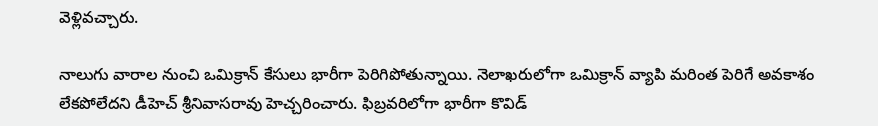వెళ్లివచ్చారు.

నాలుగు వారాల నుంచి ఒమిక్రాన్ కేసులు భారీగా పెరిగిపోతున్నాయి. నెలాఖరులోగా ఒమిక్రాన్ వ్యాపి మరింత పెరిగే అవకాశం లేకపోలేదని డీహెచ్ శ్రీనివాసరావు హెచ్చరించారు. ఫిబ్రవరిలోగా భారీగా కొవిడ్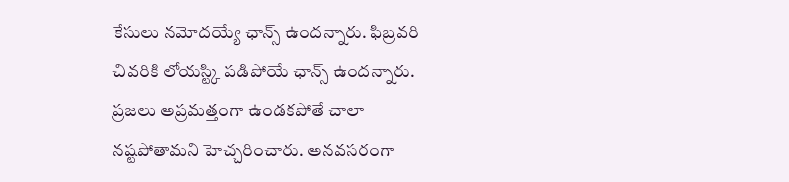కేసులు నమోదయ్యే ఛాన్స్ ఉందన్నారు. ఫిబ్రవరి చివరికి లోయస్ట్కి పడిపోయే ఛాన్స్ ఉందన్నారు. ప్రజలు అప్రమత్తంగా ఉండకపోతే చాలా నష్టపోతామని హెచ్చరించారు. అనవసరంగా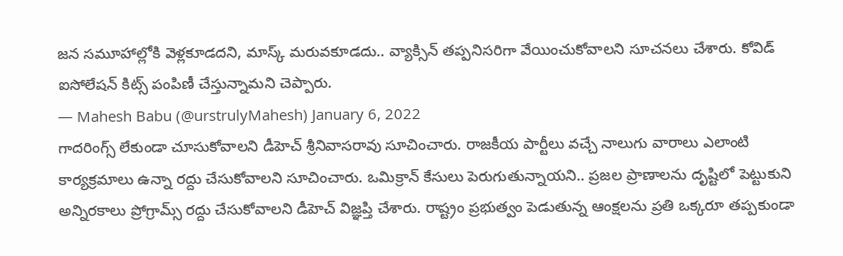జన సమూహాల్లోకి వెళ్లకూడదని, మాస్క్ మరువకూడదు.. వ్యాక్సిన్ తప్పనిసరిగా వేయించుకోవాలని సూచనలు చేశారు. కోవిడ్ ఐసోలేషన్ కిట్స్ పంపిణీ చేస్తున్నామని చెప్పారు.
— Mahesh Babu (@urstrulyMahesh) January 6, 2022
గాదరింగ్స్ లేకుండా చూసుకోవాలని డీహెచ్ శ్రీనివాసరావు సూచించారు. రాజకీయ పార్టీలు వచ్చే నాలుగు వారాలు ఎలాంటి కార్యక్రమాలు ఉన్నా రద్దు చేసుకోవాలని సూచించారు. ఒమిక్రాన్ కేసులు పెరుగుతున్నాయని.. ప్రజల ప్రాణాలను దృష్టిలో పెట్టుకుని అన్నిరకాలు ప్రోగ్రామ్స్ రద్దు చేసుకోవాలని డీహెచ్ విజ్ఞప్తి చేశారు. రాష్ట్రం ప్రభుత్వం పెడుతున్న ఆంక్షలను ప్రతి ఒక్కరూ తప్పకుండా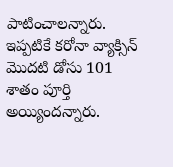పాటించాలన్నారు. ఇప్పటికే కరోనా వ్యాక్సిన్ మొదటి డోసు 101 శాతం పూర్తి అయ్యిందన్నారు.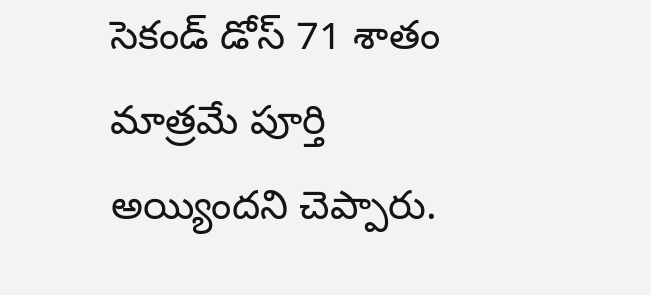సెకండ్ డోస్ 71 శాతం మాత్రమే పూర్తి అయ్యిందని చెప్పారు.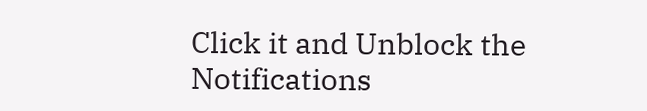Click it and Unblock the Notifications